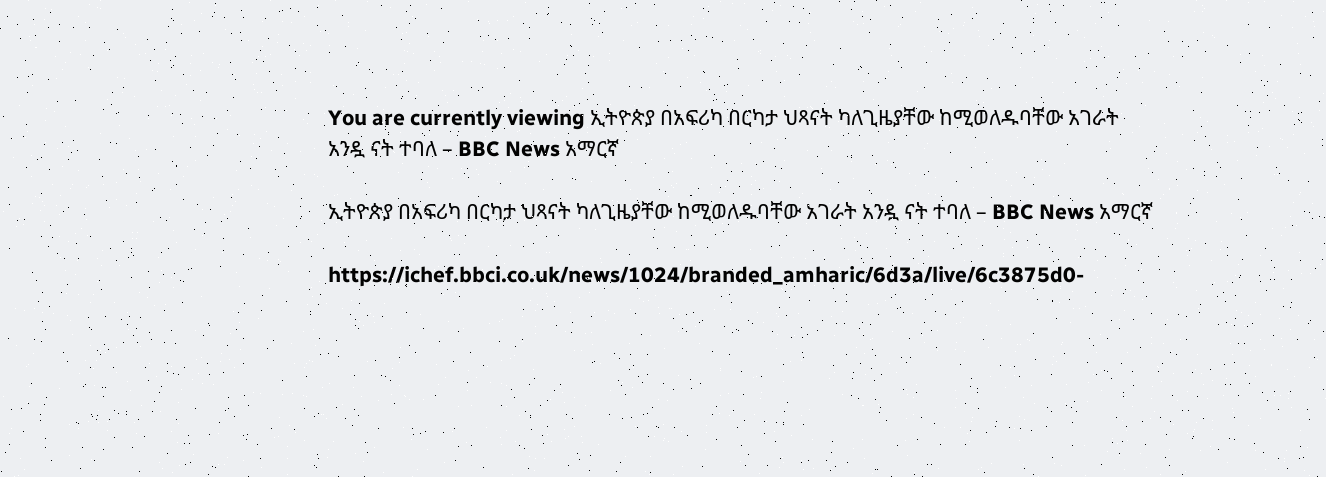You are currently viewing ኢትዮጵያ በአፍሪካ በርካታ ህጻናት ካለጊዜያቸው ከሚወለዱባቸው አገራት አንዷ ናት ተባለ – BBC News አማርኛ

ኢትዮጵያ በአፍሪካ በርካታ ህጻናት ካለጊዜያቸው ከሚወለዱባቸው አገራት አንዷ ናት ተባለ – BBC News አማርኛ

https://ichef.bbci.co.uk/news/1024/branded_amharic/6d3a/live/6c3875d0-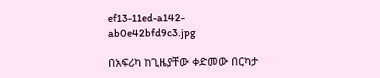ef13-11ed-a142-ab0e42bfd9c3.jpg

በአፍሪካ ከጊዜያቸው ቀድመው በርካታ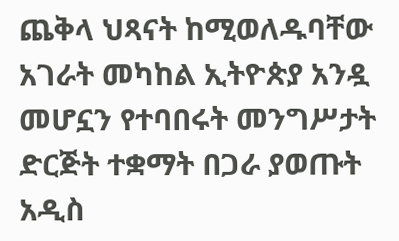ጨቅላ ህጻናት ከሚወለዱባቸው አገራት መካከል ኢትዮጵያ አንዷ መሆኗን የተባበሩት መንግሥታት ድርጅት ተቋማት በጋራ ያወጡት አዲስ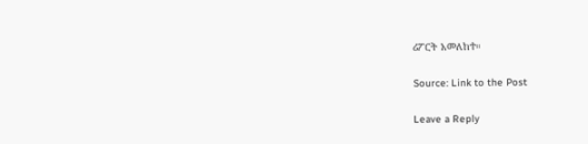ሪፖርት አመለከተ።

Source: Link to the Post

Leave a Reply